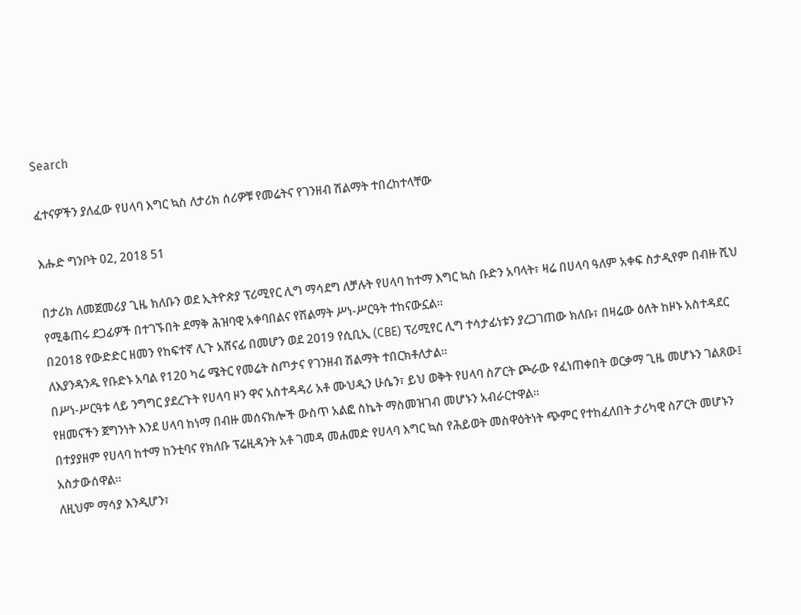Search

ፈተናዎችን ያለፈው የሀላባ እግር ኳስ ለታሪክ ሰሪዎቹ የመሬትና የገንዘብ ሽልማት ተበረከተላቸው

እሑድ ግንቦት 02, 2018 51

በታሪክ ለመጀመሪያ ጊዜ ክለቡን ወደ ኢትዮጵያ ፕሪሚየር ሊግ ማሳደግ ለቻሉት የሀላባ ከተማ እግር ኳስ ቡድን አባላት፣ ዛሬ በሀላባ ዓለም አቀፍ ስታዲየም በብዙ ሺህ የሚቆጠሩ ደጋፊዎች በተገኙበት ደማቅ ሕዝባዊ አቀባበልና የሽልማት ሥነ-ሥርዓት ተከናውኗል።
በ2018 የውድድር ዘመን የከፍተኛ ሊጉ አሸናፊ በመሆን ወደ 2019 የሲቢኢ (CBE) ፕሪሚየር ሊግ ተሳታፊነቱን ያረጋገጠው ክለቡ፣ በዛሬው ዕለት ከዞኑ አስተዳደር ለእያንዳንዱ የቡድኑ አባል የ120 ካሬ ሜትር የመሬት ስጦታና የገንዘብ ሽልማት ተበርክቶለታል።
በሥነ-ሥርዓቱ ላይ ንግግር ያደረጉት የሀላባ ዞን ዋና አስተዳዳሪ አቶ ሙህዲን ሁሴን፣ ይህ ወቅት የሀላባ ስፖርት ጮራው የፈነጠቀበት ወርቃማ ጊዜ መሆኑን ገልጸው፤ የዘመናችን ጀግንነት እንደ ሀላባ ከነማ በብዙ መሰናክሎች ውስጥ አልፎ ስኬት ማስመዝገብ መሆኑን አብራርተዋል።
በተያያዘም የሀላባ ከተማ ከንቲባና የክለቡ ፕሬዚዳንት አቶ ገመዳ መሐመድ የሀላባ እግር ኳስ የሕይወት መስዋዕትነት ጭምር የተከፈለበት ታሪካዊ ስፖርት መሆኑን አስታውሰዋል።
ለዚህም ማሳያ እንዲሆን፣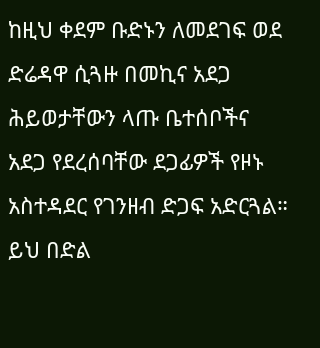ከዚህ ቀደም ቡድኑን ለመደገፍ ወደ ድሬዳዋ ሲጓዙ በመኪና አደጋ ሕይወታቸውን ላጡ ቤተሰቦችና አደጋ የደረሰባቸው ደጋፊዎች የዞኑ አስተዳደር የገንዘብ ድጋፍ አድርጓል።
ይህ በድል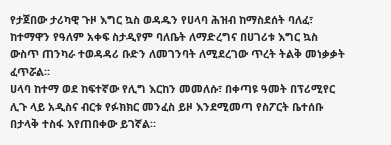የታጀበው ታሪካዊ ጉዞ እግር ኳስ ወዳዱን የሀላባ ሕዝብ ከማስደሰት ባለፈ፣ ከተማዋን የዓለም አቀፍ ስታዲየም ባለቤት ለማድረግና በሀገሪቱ እግር ኳስ ውስጥ ጠንካራ ተወዳዳሪ ቡድን ለመገንባት ለሚደረገው ጥረት ትልቅ መነቃቃት ፈጥሯል።
ሀላባ ከተማ ወደ ከፍተኛው የሊግ እርከን መመለሱ፣ በቀጣዩ ዓመት በፕሪሚየር ሊጉ ላይ አዲስና ብርቱ የፉክክር መንፈስ ይዞ እንደሚመጣ የስፖርት ቤተሰቡ በታላቅ ተስፋ እየጠበቀው ይገኛል።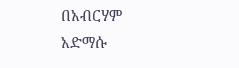በአብርሃም አድማሱ